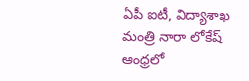ఏపీ ఐటీ, విద్యాశాఖ మంత్రి నారా లోకేష్ ఆంధ్రలో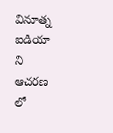వినూత్న ఐడియా ని ఆచరణ లో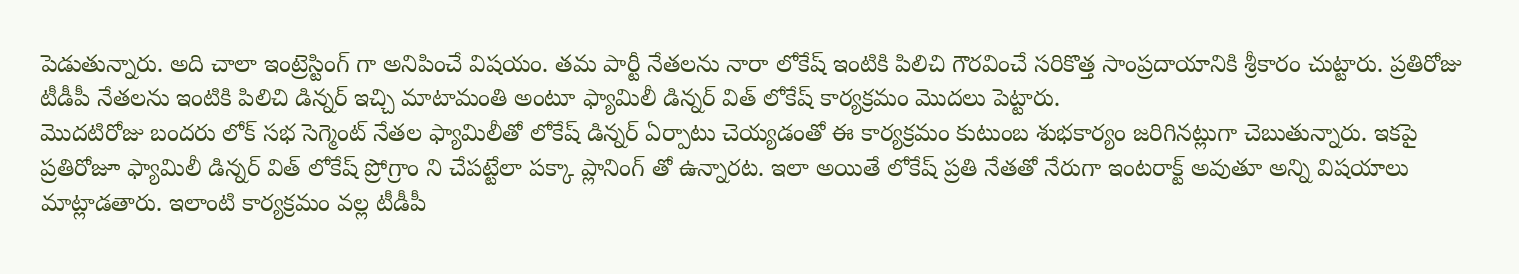పెడుతున్నారు. అది చాలా ఇంట్రెస్టింగ్ గా అనిపించే విషయం. తమ పార్టీ నేతలను నారా లోకేష్ ఇంటికి పిలిచి గౌరవించే సరికొత్త సాంప్రదాయానికి శ్రీకారం చుట్టారు. ప్రతిరోజు టీడీపీ నేతలను ఇంటికి పిలిచి డిన్నర్ ఇచ్చి మాటామంతి అంటూ ఫ్యామిలీ డిన్నర్ విత్ లోకేష్ కార్యక్రమం మొదలు పెట్టారు.
మొదటిరోజు బందరు లోక్ సభ సెగ్మెంట్ నేతల ఫ్యామిలీతో లోకేష్ డిన్నర్ ఏర్పాటు చెయ్యడంతో ఈ కార్యక్రమం కుటుంబ శుభకార్యం జరిగినట్లుగా చెబుతున్నారు. ఇకపై ప్రతిరోజూ ఫ్యామిలీ డిన్నర్ విత్ లోకేష్ ప్రోగ్రాం ని చేపట్టేలా పక్కా ప్లానింగ్ తో ఉన్నారట. ఇలా అయితే లోకేష్ ప్రతి నేతతో నేరుగా ఇంటరాక్ట్ అవుతూ అన్ని విషయాలు మాట్లాడతారు. ఇలాంటి కార్యక్రమం వల్ల టీడీపీ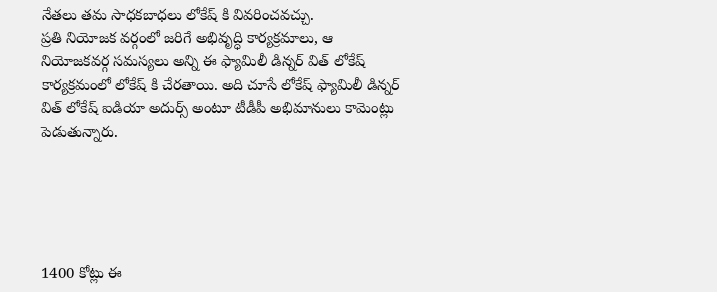నేతలు తమ సాధకబాధలు లోకేష్ కి వివరించవచ్చు.
ప్రతి నియోజక వర్గంలో జరిగే అభివృద్ధి కార్యక్రమాలు, ఆ నియోజకవర్గ సమస్యలు అన్ని ఈ ఫ్యామిలీ డిన్నర్ విత్ లోకేష్ కార్యక్రమంలో లోకేష్ కి చేరతాయి. అది చూసే లోకేష్ ఫ్యామిలీ డిన్నర్ విత్ లోకేష్ ఐడియా అదుర్స్ అంటూ టీడీపీ అభిమానులు కామెంట్లు పెడుతున్నారు.





1400 కోట్లు ఈ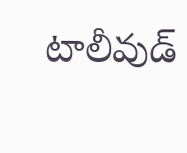టాలీవుడ్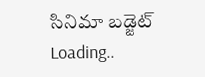సినిమా బడ్జెట్
Loading..